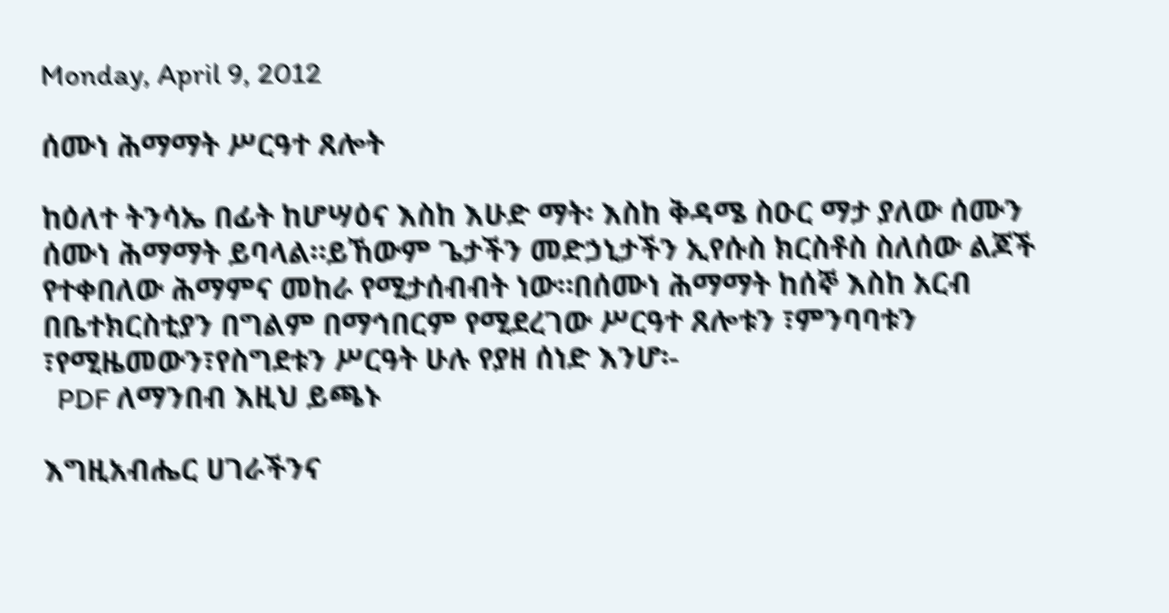Monday, April 9, 2012

ሰሙነ ሕማማት ሥርዓተ ጸሎት

ከዕለተ ትንሳኤ በፊት ከሆሣዕና እስከ እሁድ ማት፡ እስከ ቅዳሜ ስዑር ማታ ያለው ሰሙን ሰሙነ ሕማማት ይባላል።ይኸውም ጌታችን መድኃኒታችን ኢየሱስ ክርስቶስ ስለሰው ልጆች የተቀበለው ሕማምና መከራ የሚታሰብብት ነው።በሰሙነ ሕማማት ከሰኞ እስከ አርብ  በቤተክርስቲያን በግልም በማኅበርም የሚደረገው ሥርዓተ ጸሎቱን ፣ምንባባቱን ፣የሚዜመውን፣የስግደቱን ሥርዓት ሁሉ የያዘ ሰነድ እንሆ፡-
  PDF ለማንበብ እዚህ ይጫኑ

እግዚአብሔር ሀገራችንና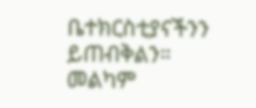ቤተክርስቲያናችንን ይጠብቅልን።
መልካም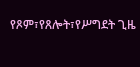የጾም፣የጸሎት፣የሥግደት ጊዜ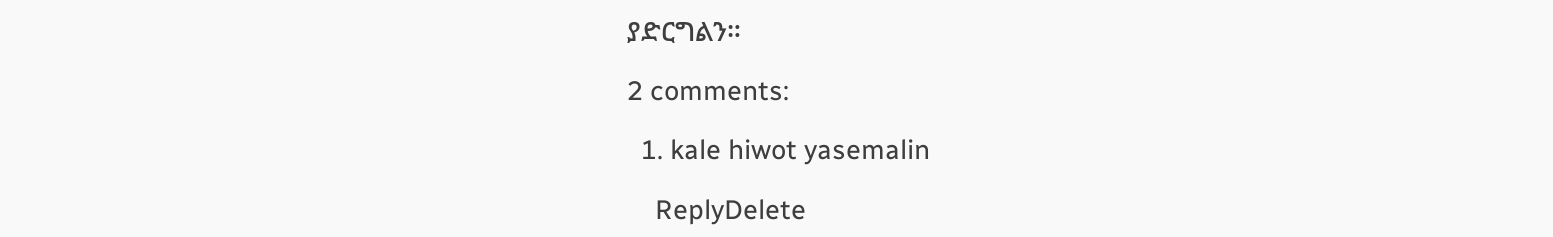ያድርግልን።

2 comments:

  1. kale hiwot yasemalin

    ReplyDelete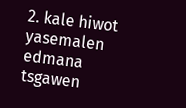2. kale hiwot yasemalen edmana tsgawen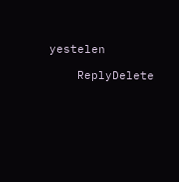yestelen

    ReplyDelete